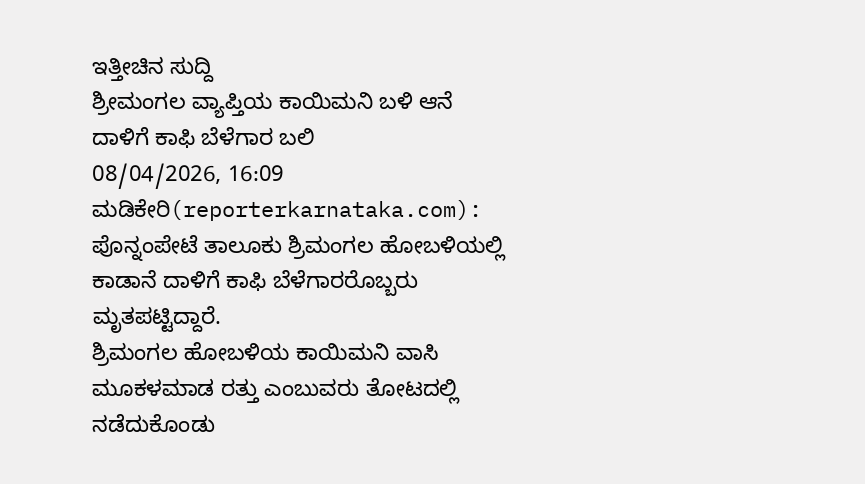ಇತ್ತೀಚಿನ ಸುದ್ದಿ
ಶ್ರೀಮಂಗಲ ವ್ಯಾಪ್ತಿಯ ಕಾಯಿಮನಿ ಬಳಿ ಆನೆ ದಾಳಿಗೆ ಕಾಫಿ ಬೆಳೆಗಾರ ಬಲಿ
08/04/2026, 16:09
ಮಡಿಕೇರಿ(reporterkarnataka.com): ಪೊನ್ನಂಪೇಟೆ ತಾಲೂಕು ಶ್ರಿಮಂಗಲ ಹೋಬಳಿಯಲ್ಲಿ ಕಾಡಾನೆ ದಾಳಿಗೆ ಕಾಫಿ ಬೆಳೆಗಾರರೊಬ್ಬರು ಮೃತಪಟ್ಟಿದ್ದಾರೆ.
ಶ್ರಿಮಂಗಲ ಹೋಬಳಿಯ ಕಾಯಿಮನಿ ವಾಸಿ ಮೂಕಳಮಾಡ ರತ್ತು ಎಂಬುವರು ತೋಟದಲ್ಲಿ ನಡೆದುಕೊಂಡು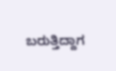ಬರುತ್ತಿದ್ದಾಗ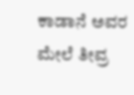ಕಾಡಾನೆ ಅವರ ಮೇಲೆ ತೀವ್ರ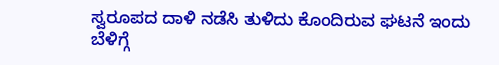ಸ್ವರೂಪದ ದಾಳಿ ನಡೆಸಿ ತುಳಿದು ಕೊಂದಿರುವ ಘಟನೆ ಇಂದು ಬೆಳಿಗ್ಗೆ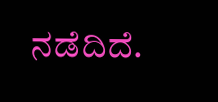ನಡೆದಿದೆ.